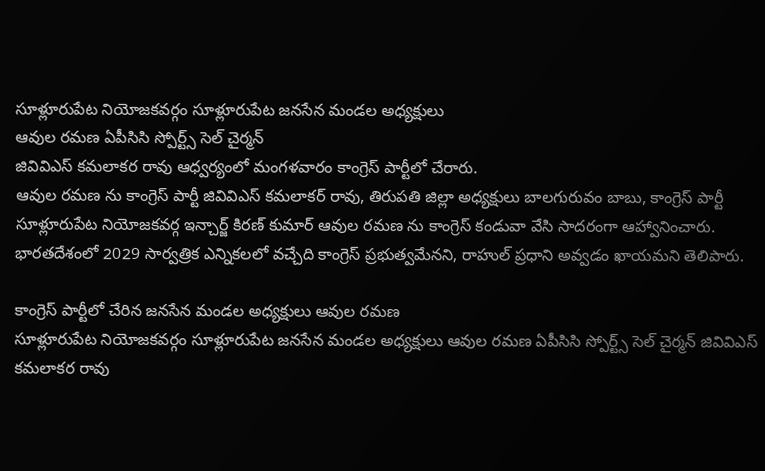సూళ్లూరుపేట నియోజకవర్గం సూళ్లూరుపేట జనసేన మండల అధ్యక్షులు
ఆవుల రమణ ఏపీసిసి స్పోర్ట్స్ సెల్ చైర్మన్
జివివిఎస్ కమలాకర రావు ఆధ్వర్యంలో మంగళవారం కాంగ్రెస్ పార్టీలో చేరారు.
ఆవుల రమణ ను కాంగ్రెస్ పార్టీ జివివిఎస్ కమలాకర్ రావు, తిరుపతి జిల్లా అధ్యక్షులు బాలగురువం బాబు, కాంగ్రెస్ పార్టీ సూళ్లూరుపేట నియోజకవర్గ ఇన్చార్జ్ కిరణ్ కుమార్ ఆవుల రమణ ను కాంగ్రెస్ కండువా వేసి సాదరంగా ఆహ్వానించారు.
భారతదేశంలో 2029 సార్వత్రిక ఎన్నికలలో వచ్చేది కాంగ్రెస్ ప్రభుత్వమేనని, రాహుల్ ప్రధాని అవ్వడం ఖాయమని తెలిపారు.

కాంగ్రెస్ పార్టీలో చేరిన జనసేన మండల అధ్యక్షులు ఆవుల రమణ
సూళ్లూరుపేట నియోజకవర్గం సూళ్లూరుపేట జనసేన మండల అధ్యక్షులు ఆవుల రమణ ఏపీసిసి స్పోర్ట్స్ సెల్ చైర్మన్ జివివిఎస్ కమలాకర రావు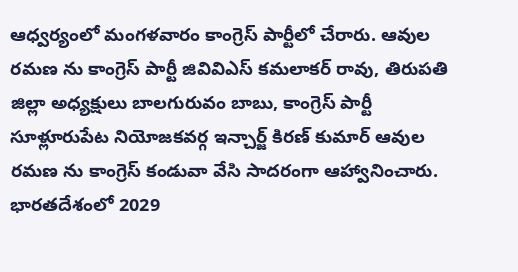ఆధ్వర్యంలో మంగళవారం కాంగ్రెస్ పార్టీలో చేరారు. ఆవుల రమణ ను కాంగ్రెస్ పార్టీ జివివిఎస్ కమలాకర్ రావు, తిరుపతి జిల్లా అధ్యక్షులు బాలగురువం బాబు, కాంగ్రెస్ పార్టీ సూళ్లూరుపేట నియోజకవర్గ ఇన్చార్జ్ కిరణ్ కుమార్ ఆవుల రమణ ను కాంగ్రెస్ కండువా వేసి సాదరంగా ఆహ్వానించారు. భారతదేశంలో 2029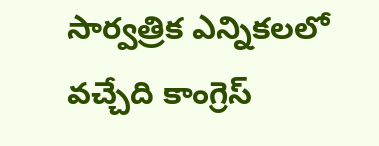సార్వత్రిక ఎన్నికలలో వచ్చేది కాంగ్రెస్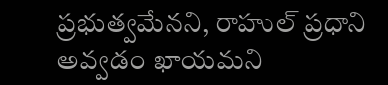ప్రభుత్వమేనని, రాహుల్ ప్రధాని అవ్వడం ఖాయమని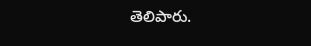తెలిపారు.